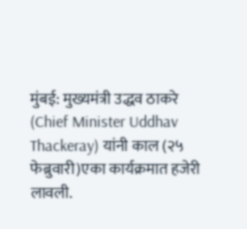मुंबई: मुख्यमंत्री उद्धव ठाकरे (Chief Minister Uddhav Thackeray) यांनी काल (२५ फेब्रुवारी)एका कार्यक्रमात हजेरी लावली.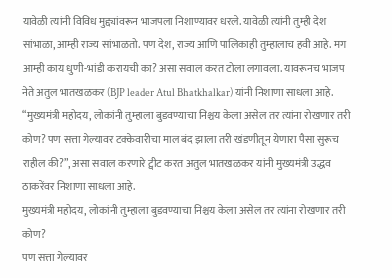यावेळी त्यांनी विविध मुद्द्यांवरून भाजपला निशाण्यावर धरले. यावेळी त्यांनी तुम्ही देश सांभाळा, आम्ही राज्य सांभाळतो. पण देश, राज्य आणि पालिकाही तुम्हालाच हवी आहे. मग आम्ही काय धुणी-भांडी करायची का? असा सवाल करत टोला लगावला. यावरूनच भाजप नेते अतुल भातखळकर (BJP leader Atul Bhatkhalkar) यांनी निशाणा साधला आहे.
“मुख्यमंत्री महोदय, लोकांनी तुम्हाला बुडवण्याचा निश्चय केला असेल तर त्यांना रोखणार तरी कोण? पण सत्ता गेल्यावर टक्केवारीचा माल बंद झाला तरी खंडणीतून येणारा पैसा सुरूच राहील की?”, असा सवाल करणारे ट्वीट करत अतुल भातखळकर यांनी मुख्यमंत्री उद्धव ठाकरेंवर निशाणा साधला आहे.
मुख्यमंत्री महोदय, लोकांनी तुम्हाला बुडवण्याचा निश्चय केला असेल तर त्यांना रोखणार तरी कोण?
पण सत्ता गेल्यावर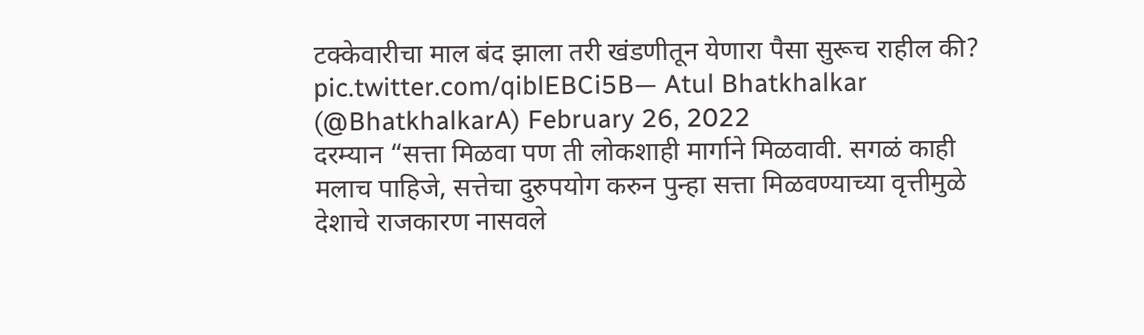टक्केवारीचा माल बंद झाला तरी खंडणीतून येणारा पैसा सुरूच राहील की? pic.twitter.com/qiblEBCi5B— Atul Bhatkhalkar (@BhatkhalkarA) February 26, 2022
दरम्यान “सत्ता मिळवा पण ती लोकशाही मार्गाने मिळवावी. सगळं काही मलाच पाहिजे, सत्तेचा दुरुपयोग करुन पुन्हा सत्ता मिळवण्याच्या वृत्तीमुळे देशाचे राजकारण नासवले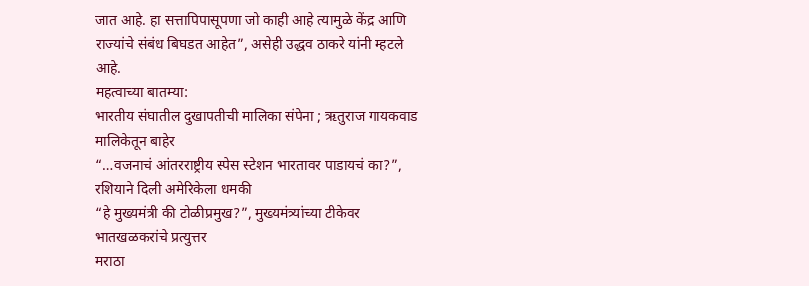जात आहे. हा सत्तापिपासूपणा जो काही आहे त्यामुळे केंद्र आणि राज्यांचे संबंध बिघडत आहेत”, असेही उद्धव ठाकरे यांनी म्हटले आहे.
महत्वाच्या बातम्या:
भारतीय संघातील दुखापतीची मालिका संपेना ; ऋतुराज गायकवाड मालिकेतून बाहेर
“…वजनाचं आंतरराष्ट्रीय स्पेस स्टेशन भारतावर पाडायचं का?”, रशियाने दिली अमेरिकेला धमकी
“हे मुख्यमंत्री की टोळीप्रमुख?”, मुख्यमंत्र्यांच्या टीकेवर भातखळकरांचे प्रत्युत्तर
मराठा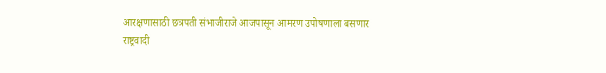आरक्षणासाठी छत्रपती संभाजीराजे आजपासून आमरण उपोषणाला बसणार
राष्ट्रवादी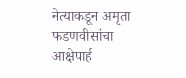नेत्याकडून अमृता फडणवीसांचा आक्षेपार्ह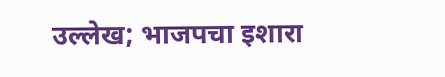उल्लेख; भाजपचा इशारा